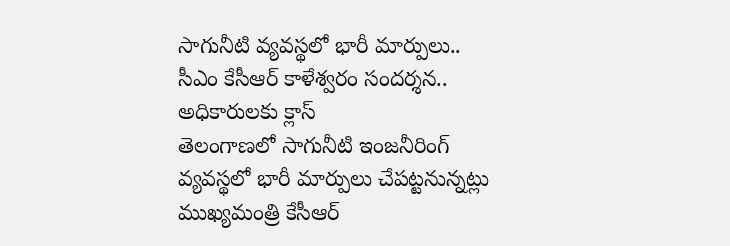సాగునీటి వ్యవస్థలో భారీ మార్పులు.. సీఎం కేసీఆర్ కాళేశ్వరం సందర్శన.. అధికారులకు క్లాస్
తెలంగాణలో సాగునీటి ఇంజనీరింగ్ వ్యవస్థలో భారీ మార్పులు చేపట్టనున్నట్లు ముఖ్యమంత్రి కేసీఆర్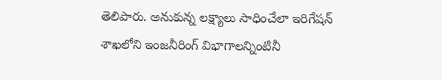తెలిపారు. అనుకున్న లక్ష్యాలు సాధించేలా ఇరిగేషన్ శాఖలోని ఇంజనీరింగ్ విభాగాలన్నింటినీ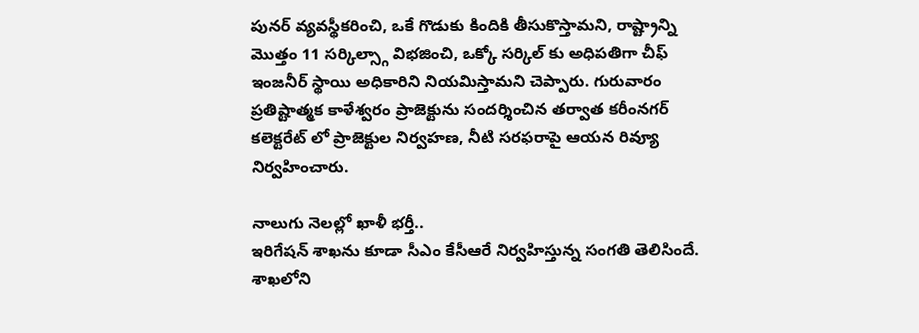పునర్ వ్యవస్థీకరించి, ఒకే గొడుకు కిందికి తీసుకొస్తామని, రాష్ట్రాన్ని మొత్తం 11 సర్కిల్స్గా విభజించి, ఒక్కో సర్కిల్ కు అధిపతిగా చీఫ్ ఇంజనీర్ స్థాయి అధికారిని నియమిస్తామని చెప్పారు. గురువారం ప్రతిష్టాత్మక కాళేశ్వరం ప్రాజెక్టును సందర్శించిన తర్వాత కరీంనగర్ కలెక్టరేట్ లో ప్రాజెక్టుల నిర్వహణ, నీటి సరఫరాపై ఆయన రివ్యూ నిర్వహించారు.

నాలుగు నెలల్లో ఖాళీ భర్తీ..
ఇరిగేషన్ శాఖను కూడా సీఎం కేసీఆరే నిర్వహిస్తున్న సంగతి తెలిసిందే. శాఖలోని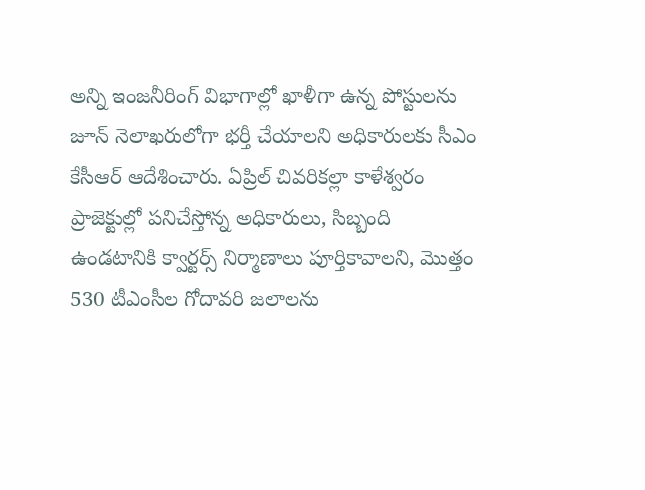అన్ని ఇంజనీరింగ్ విభాగాల్లో ఖాళీగా ఉన్న పోస్టులను జూన్ నెలాఖరులోగా భర్తీ చేయాలని అధికారులకు సీఎం కేసీఆర్ ఆదేశించారు. ఏప్రిల్ చివరికల్లా కాళేశ్వరం ప్రాజెక్టుల్లో పనిచేస్తోన్న అధికారులు, సిబ్బంది ఉండటానికి క్వార్టర్స్ నిర్మాణాలు పూర్తికావాలని, మొత్తం 530 టీఎంసీల గోదావరి జలాలను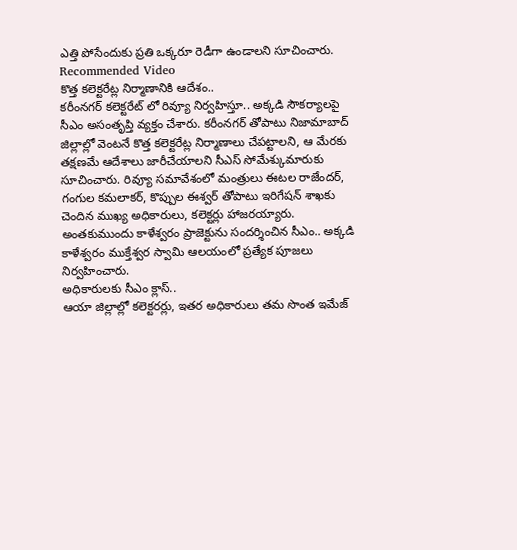ఎత్తి పోసేందుకు ప్రతి ఒక్కరూ రెడీగా ఉండాలని సూచించారు.
Recommended Video
కొత్త కలెక్టరేట్ల నిర్మాణానికి ఆదేశం..
కరీంనగర్ కలెక్టరేట్ లో రివ్యూ నిర్వహిస్తూ.. అక్కడి సౌకర్యాలపై సీఎం అసంతృప్తి వ్యక్తం చేశారు. కరీంనగర్ తోపాటు నిజామాబాద్ జిల్లాల్లో వెంటనే కొత్త కలెక్టరేట్ల నిర్మాణాలు చేపట్టాలని, ఆ మేరకు తక్షణమే ఆదేశాలు జారీచేయాలని సీఎస్ సోమేశ్కుమారుకు సూచించారు. రివ్యూ సమావేశంలో మంత్రులు ఈటల రాజేందర్, గంగుల కమలాకర్, కొప్పుల ఈశ్వర్ తోపాటు ఇరిగేషన్ శాఖకు చెందిన ముఖ్య అధికారులు, కలెక్టర్లు హాజరయ్యారు. అంతకుముందు కాళేశ్వరం ప్రాజెక్టును సందర్శించిన సీఎం.. అక్కడి కాళేశ్వరం ముక్తేశ్వర స్వామి ఆలయంలో ప్రత్యేక పూజలు నిర్వహించారు.
అధికారులకు సీఎం క్లాస్..
ఆయా జిల్లాల్లో కలెక్టరర్లు, ఇతర అధికారులు తమ సొంత ఇమేజ్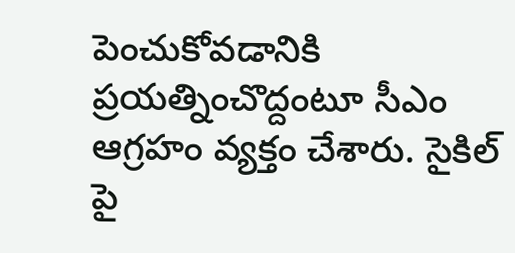పెంచుకోవడానికి ప్రయత్నించొద్దంటూ సీఎం ఆగ్రహం వ్యక్తం చేశారు. సైకిల్ పై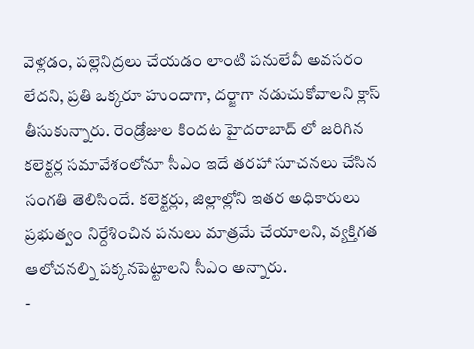వెళ్లడం, పల్లెనిద్రలు చేయడం లాంటి పనులేవీ అవసరం లేదని, ప్రతి ఒక్కరూ హుందాగా, దర్జాగా నడుచుకోవాలని క్లాస్ తీసుకున్నారు. రెండ్రోజుల కిందట హైదరాబాద్ లో జరిగిన కలెక్టర్ల సమావేశంలోనూ సీఎం ఇదే తరహా సూచనలు చేసిన సంగతి తెలిసిందే. కలెక్టర్లు, జిల్లాల్లోని ఇతర అధికారులు ప్రభుత్వం నిర్దేశించిన పనులు మాత్రమే చేయాలని, వ్యక్తిగత ఆలోచనల్ని పక్కనపెట్టాలని సీఎం అన్నారు.
-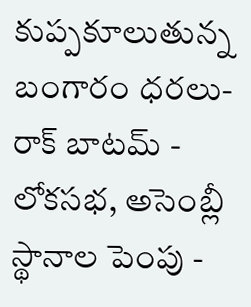కుప్పకూలుతున్న బంగారం ధరలు- రాక్ బాటమ్ -
లోకసభ, అసెంబ్లీ స్థానాల పెంపు -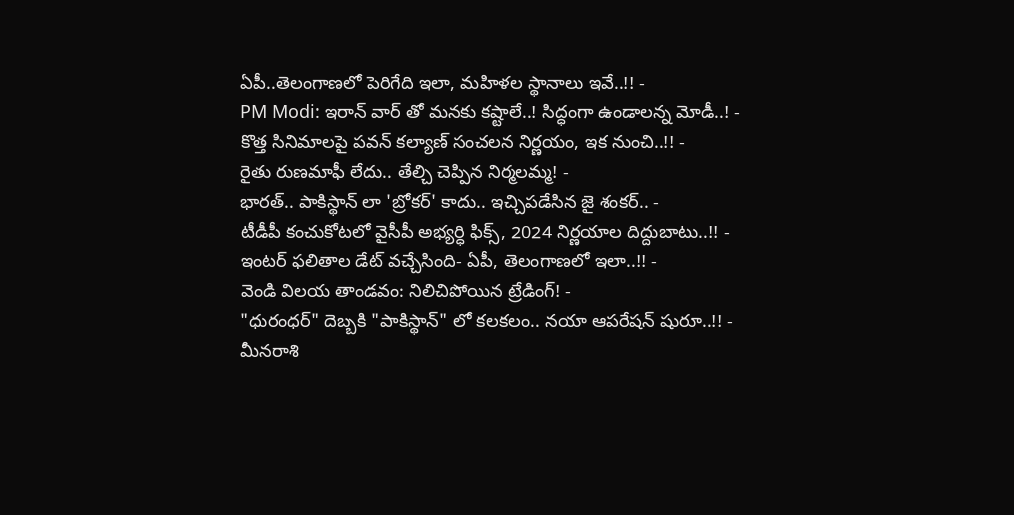ఏపీ..తెలంగాణలో పెరిగేది ఇలా, మహిళల స్థానాలు ఇవే..!! -
PM Modi: ఇరాన్ వార్ తో మనకు కష్టాలే..! సిద్ధంగా ఉండాలన్న మోడీ..! -
కొత్త సినిమాలపై పవన్ కల్యాణ్ సంచలన నిర్ణయం, ఇక నుంచి..!! -
రైతు రుణమాఫీ లేదు.. తేల్చి చెప్పిన నిర్మలమ్మ! -
భారత్.. పాకిస్థాన్ లా 'బ్రోకర్' కాదు.. ఇచ్చిపడేసిన జై శంకర్.. -
టీడీపీ కంచుకోటలో వైసీపీ అభ్యర్ధి ఫిక్స్, 2024 నిర్ణయాల దిద్దుబాటు..!! -
ఇంటర్ ఫలితాల డేట్ వచ్చేసింది- ఏపీ, తెలంగాణలో ఇలా..!! -
వెండి విలయ తాండవం: నిలిచిపోయిన ట్రేడింగ్! -
"ధురంధర్" దెబ్బకి "పాకిస్థాన్" లో కలకలం.. నయా ఆపరేషన్ షురూ..!! -
మీనరాశి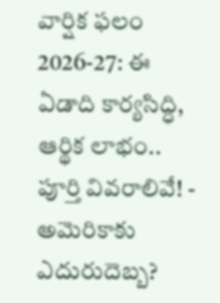వార్షిక ఫలం 2026-27: ఈ ఏడాది కార్యసిద్ధి, ఆర్థిక లాభం.. పూర్తి వివరాలివే! -
అమెరికాకు ఎదురుదెబ్బ?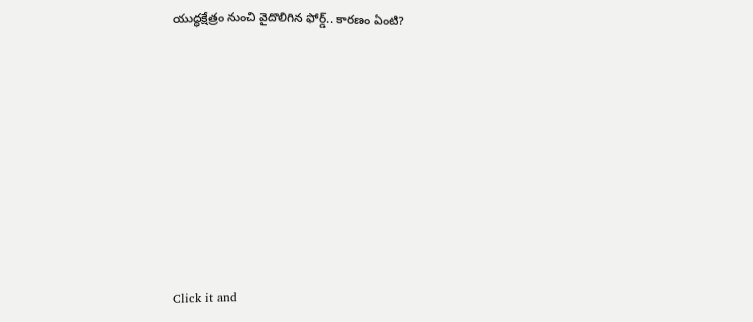యుద్ధక్షేత్రం నుంచి వైదొలిగిన ఫోర్డ్.. కారణం ఏంటి?












Click it and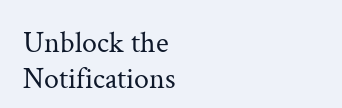Unblock the Notifications